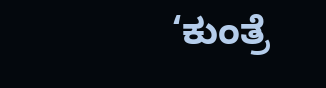‘ಕುಂತ್ರೆ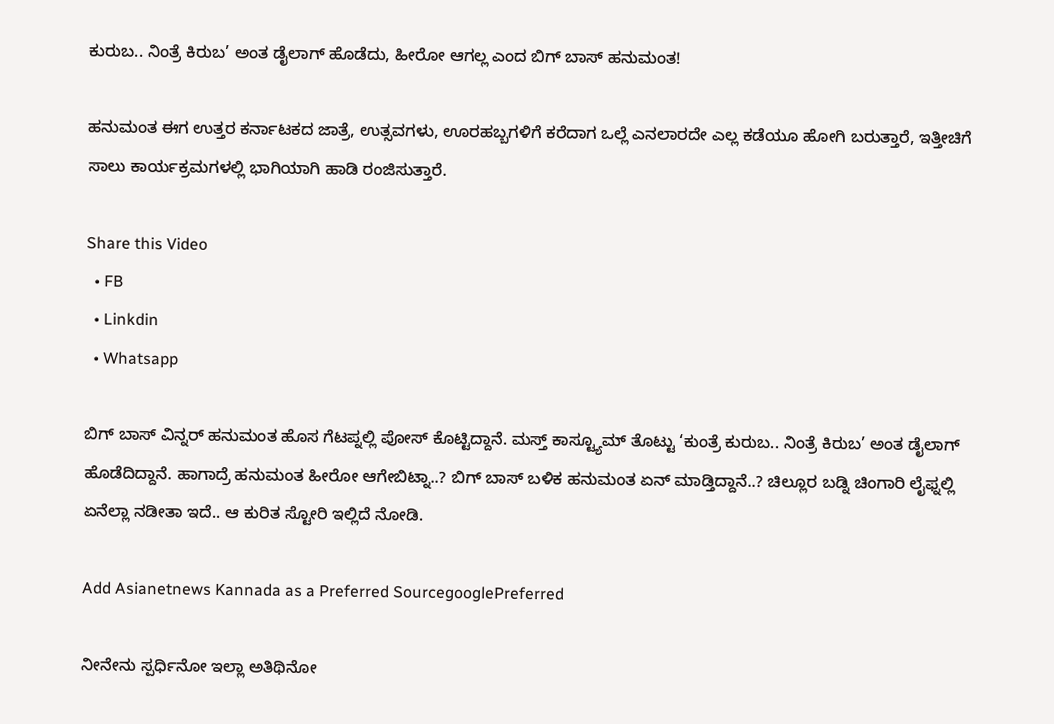ಕುರುಬ.. ನಿಂತ್ರೆ ಕಿರುಬ’ ಅಂತ ಡೈಲಾಗ್ ಹೊಡೆದು, ಹೀರೋ ಆಗಲ್ಲ ಎಂದ ಬಿಗ್‌ ಬಾಸ್‌ ಹನುಮಂತ!

ಹನುಮಂತ ಈಗ ಉತ್ತರ ಕರ್ನಾಟಕದ ಜಾತ್ರೆ, ಉತ್ಸವಗಳು, ಊರಹಬ್ಬಗಳಿಗೆ ಕರೆದಾಗ ಒಲ್ಲೆ ಎನಲಾರದೇ ಎಲ್ಲ ಕಡೆಯೂ ಹೋಗಿ ಬರುತ್ತಾರೆ, ಇತ್ತೀಚಿಗೆ ಸಾಲು ಕಾರ್ಯಕ್ರಮಗಳಲ್ಲಿ ಭಾಗಿಯಾಗಿ ಹಾಡಿ ರಂಜಿಸುತ್ತಾರೆ.

Share this Video
  • FB
  • Linkdin
  • Whatsapp

ಬಿಗ್ ಬಾಸ್ ವಿನ್ನರ್ ಹನುಮಂತ ಹೊಸ ಗೆಟಪ್ನಲ್ಲಿ ಪೋಸ್ ಕೊಟ್ಟಿದ್ದಾನೆ. ಮಸ್ತ್ ಕಾಸ್ಟ್ಯೂಮ್ ತೊಟ್ಟು ‘ಕುಂತ್ರೆ ಕುರುಬ.. ನಿಂತ್ರೆ ಕಿರುಬ’ ಅಂತ ಡೈಲಾಗ್ ಹೊಡೆದಿದ್ದಾನೆ. ಹಾಗಾದ್ರೆ ಹನುಮಂತ ಹೀರೋ ಆಗೇಬಿಟ್ನಾ..? ಬಿಗ್ ಬಾಸ್ ಬಳಿಕ ಹನುಮಂತ ಏನ್ ಮಾಡ್ತಿದ್ದಾನೆ..? ಚಿಲ್ಲೂರ ಬಡ್ನಿ ಚಿಂಗಾರಿ ಲೈಫ್ನಲ್ಲಿ ಏನೆಲ್ಲಾ ನಡೀತಾ ಇದೆ.. ಆ ಕುರಿತ ಸ್ಟೋರಿ ಇಲ್ಲಿದೆ ನೋಡಿ.

Add Asianetnews Kannada as a Preferred SourcegooglePreferred

ನೀನೇನು ಸ್ಪರ್ಧಿನೋ ಇಲ್ಲಾ ಅತಿಥಿನೋ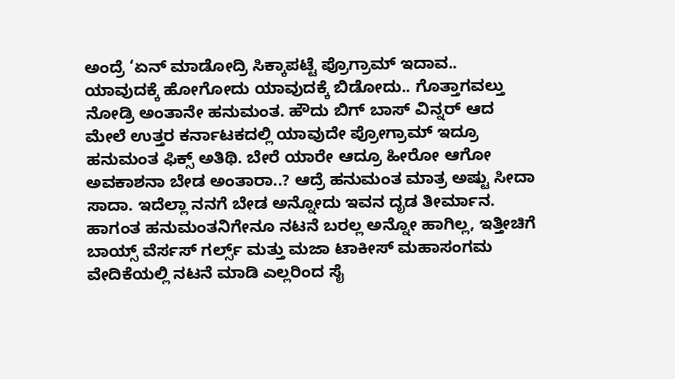ಅಂದ್ರೆ ‘ಏನ್ ಮಾಡೋದ್ರಿ ಸಿಕ್ಕಾಪಟ್ಟೆ ಪ್ರೊಗ್ರಾಮ್ ಇದಾವ.. ಯಾವುದಕ್ಕೆ ಹೋಗೋದು ಯಾವುದಕ್ಕೆ ಬಿಡೋದು.. ಗೊತ್ತಾಗವಲ್ತು ನೋಡ್ರಿ ಅಂತಾನೇ ಹನುಮಂತ. ಹೌದು ಬಿಗ್ ಬಾಸ್ ವಿನ್ನರ್ ಆದ ಮೇಲೆ ಉತ್ತರ ಕರ್ನಾಟಕದಲ್ಲಿ ಯಾವುದೇ ಪ್ರೋಗ್ರಾಮ್ ಇದ್ರೂ ಹನುಮಂತ ಫಿಕ್ಸ್ ಅತಿಥಿ. ಬೇರೆ ಯಾರೇ ಆದ್ರೂ ಹೀರೋ ಆಗೋ ಅವಕಾಶನಾ ಬೇಡ ಅಂತಾರಾ..? ಆದ್ರೆ ಹನುಮಂತ ಮಾತ್ರ ಅಷ್ಟು ಸೀದಾ ಸಾದಾ. ಇದೆಲ್ಲಾ ನನಗೆ ಬೇಡ ಅನ್ನೋದು ಇವನ ದೃಡ ತೀರ್ಮಾನ. ಹಾಗಂತ ಹನುಮಂತನಿಗೇನೂ ನಟನೆ ಬರಲ್ಲ ಅನ್ನೋ ಹಾಗಿಲ್ಲ, ಇತ್ತೀಚಿಗೆ ಬಾಯ್ಸ್ ವೆರ್ಸಸ್ ಗರ್ಲ್ಸ್ ಮತ್ತು ಮಜಾ ಟಾಕೀಸ್ ಮಹಾಸಂಗಮ ವೇದಿಕೆಯಲ್ಲಿ ನಟನೆ ಮಾಡಿ ಎಲ್ಲರಿಂದ ಸೈ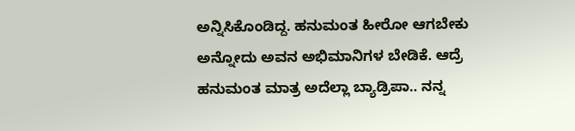ಅನ್ನಿಸಿಕೊಂಡಿದ್ದ. ಹನುಮಂತ ಹೀರೋ ಆಗಬೇಕು ಅನ್ನೋದು ಅವನ ಅಭಿಮಾನಿಗಳ ಬೇಡಿಕೆ. ಆದ್ರೆ ಹನುಮಂತ ಮಾತ್ರ ಅದೆಲ್ಲಾ ಬ್ಯಾಡ್ರಿಪಾ.. ನನ್ನ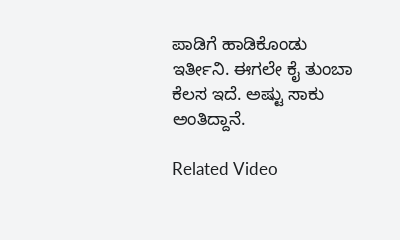ಪಾಡಿಗೆ ಹಾಡಿಕೊಂಡು ಇರ್ತೀನಿ. ಈಗಲೇ ಕೈ ತುಂಬಾ ಕೆಲಸ ಇದೆ. ಅಷ್ಟು ಸಾಕು ಅಂತಿದ್ದಾನೆ.

Related Video